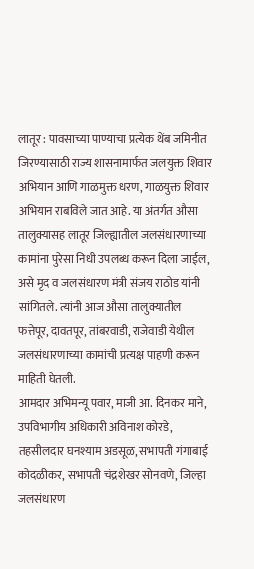लातूर : पावसाच्या पाण्याचा प्रत्येक थेंब जमिनीत जिरण्यासाठी राज्य शासनामार्फत जलयुक्त शिवार अभियान आणि गाळमुक्त धरण, गाळयुक्त शिवार अभियान राबविले जात आहे. या अंतर्गत औसा तालुक्यासह लातूर जिल्ह्यातील जलसंधारणाच्या कामांना पुरेसा निधी उपलब्ध करून दिला जाईल, असे मृद व जलसंधारण मंत्री संजय राठोड यांनी सांगितले. त्यांनी आज औसा तालुक्यातील फत्तेपूर, दावतपूर, तांबरवाडी, राजेवाडी येथील जलसंधारणाच्या कामांची प्रत्यक्ष पाहणी करून माहिती घेतली.
आमदार अभिमन्यू पवार, माजी आ. दिनकर माने, उपविभागीय अधिकारी अविनाश कोरडे, तहसीलदार घनश्याम अडसूळ, सभापती गंगाबाई कोदळीकर, सभापती चंद्रशेखर सोनवणे, जिल्हा जलसंधारण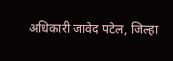अधिकारी जावेद पटेल, जिल्हा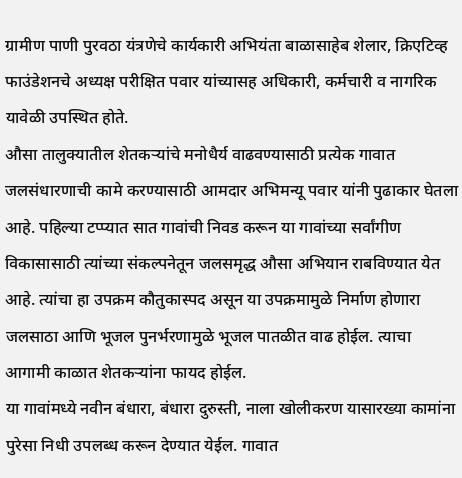ग्रामीण पाणी पुरवठा यंत्रणेचे कार्यकारी अभियंता बाळासाहेब शेलार, क्रिएटिव्ह फाउंडेशनचे अध्यक्ष परीक्षित पवार यांच्यासह अधिकारी, कर्मचारी व नागरिक यावेळी उपस्थित होते.
औसा तालुक्यातील शेतकऱ्यांचे मनोधैर्य वाढवण्यासाठी प्रत्येक गावात जलसंधारणाची कामे करण्यासाठी आमदार अभिमन्यू पवार यांनी पुढाकार घेतला आहे. पहिल्या टप्प्यात सात गावांची निवड करून या गावांच्या सर्वांगीण विकासासाठी त्यांच्या संकल्पनेतून जलसमृद्ध औसा अभियान राबविण्यात येत आहे. त्यांचा हा उपक्रम कौतुकास्पद असून या उपक्रमामुळे निर्माण होणारा जलसाठा आणि भूजल पुनर्भरणामुळे भूजल पातळीत वाढ होईल. त्याचा आगामी काळात शेतकऱ्यांना फायद होईल.
या गावांमध्ये नवीन बंधारा, बंधारा दुरुस्ती, नाला खोलीकरण यासारख्या कामांना पुरेसा निधी उपलब्ध करून देण्यात येईल. गावात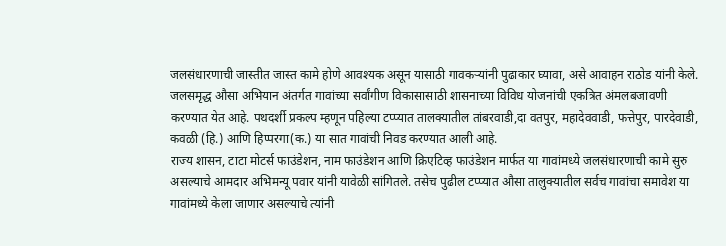जलसंधारणाची जास्तीत जास्त कामे होणे आवश्यक असून यासाठी गावकऱ्यांनी पुढाकार घ्यावा, असे आवाहन राठोड यांनी केले.
जलसमृद्ध औसा अभियान अंतर्गत गावांच्या सर्वांगीण विकासासाठी शासनाच्या विविध योजनांची एकत्रित अंमलबजावणी करण्यात येत आहे. पथदर्शी प्रकल्प म्हणून पहिल्या टप्प्यात तालक्यातील तांबरवाडी,दा वतपुर, महादेववाडी, फत्तेपुर, पारदेवाडी, कवळी (हि.) आणि हिप्परगा(क.) या सात गावांची निवड करण्यात आली आहे.
राज्य शासन, टाटा मोटर्स फाउंडेशन, नाम फाउंडेशन आणि क्रिएटिव्ह फाउंडेशन मार्फत या गावांमध्ये जलसंधारणाची कामे सुरु असल्याचे आमदार अभिमन्यू पवार यांनी यावेळी सांगितले. तसेच पुढील टप्प्यात औसा तालुक्यातील सर्वच गावांचा समावेश या गावांमध्ये केला जाणार असल्याचे त्यांनी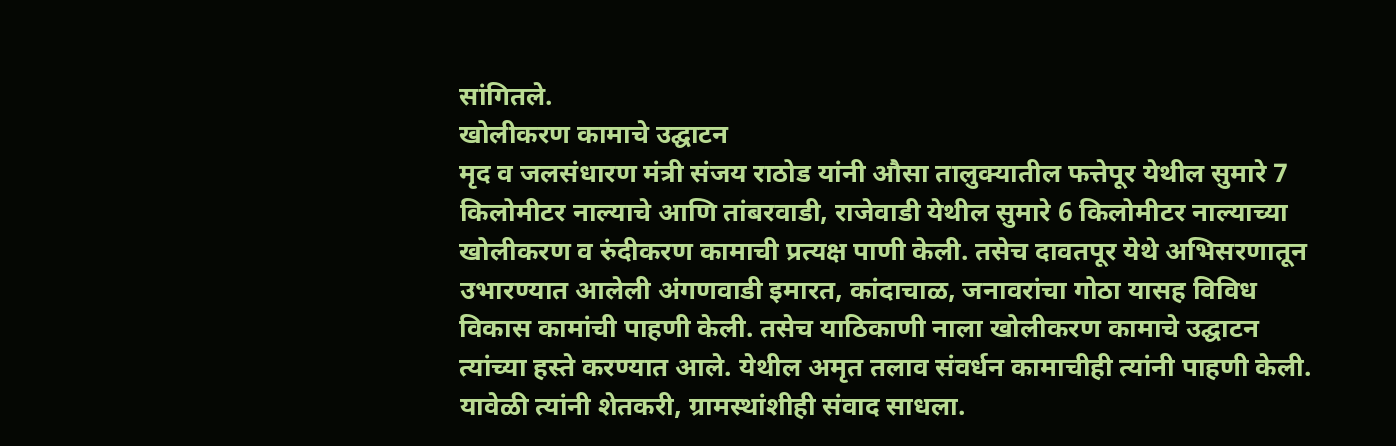सांगितले.
खोलीकरण कामाचे उद्घाटन
मृद व जलसंधारण मंत्री संजय राठोड यांनी औसा तालुक्यातील फत्तेपूर येथील सुमारे 7 किलोमीटर नाल्याचे आणि तांबरवाडी, राजेवाडी येथील सुमारे 6 किलोमीटर नाल्याच्या खोलीकरण व रुंदीकरण कामाची प्रत्यक्ष पाणी केली. तसेच दावतपूर येथे अभिसरणातून उभारण्यात आलेली अंगणवाडी इमारत, कांदाचाळ, जनावरांचा गोठा यासह विविध विकास कामांची पाहणी केली. तसेच याठिकाणी नाला खोलीकरण कामाचे उद्घाटन त्यांच्या हस्ते करण्यात आले. येथील अमृत तलाव संवर्धन कामाचीही त्यांनी पाहणी केली. यावेळी त्यांनी शेतकरी, ग्रामस्थांशीही संवाद साधला.